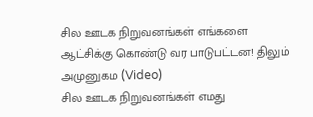சில ஊடக நிறுவனங்கள் எங்களை ஆட்சிக்கு கொண்டு வர பாடுபட்டன! திலும் அமுனுகம (Video)
சில ஊடக நிறுவனங்கள் எமது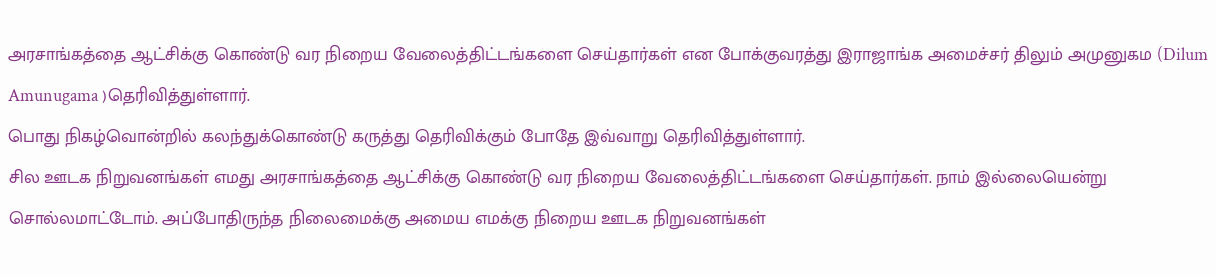அரசாங்கத்தை ஆட்சிக்கு கொண்டு வர நிறைய வேலைத்திட்டங்களை செய்தார்கள் என போக்குவரத்து இராஜாங்க அமைச்சர் திலும் அமுனுகம (Dilum Amunugama )தெரிவித்துள்ளார்.
பொது நிகழ்வொன்றில் கலந்துக்கொண்டு கருத்து தெரிவிக்கும் போதே இவ்வாறு தெரிவித்துள்ளார்.
சில ஊடக நிறுவனங்கள் எமது அரசாங்கத்தை ஆட்சிக்கு கொண்டு வர நிறைய வேலைத்திட்டங்களை செய்தார்கள். நாம் இல்லையென்று சொல்லமாட்டோம். அப்போதிருந்த நிலைமைக்கு அமைய எமக்கு நிறைய ஊடக நிறுவனங்கள்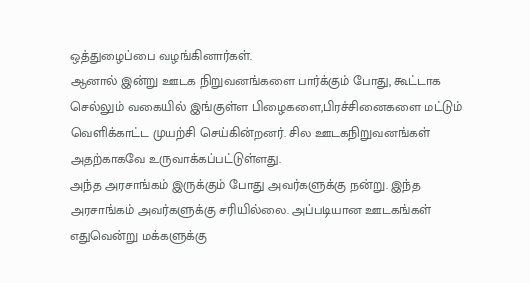ஒத்துழைப்பை வழங்கினார்கள்.
ஆனால் இன்று ஊடக நிறுவனங்களை பார்க்கும் போது, கூட்டாக செல்லும் வகையில் இங்குள்ள பிழைகளை,பிரச்சினைகளை மட்டும் வெளிக்காட்ட முயற்சி செய்கின்றனர். சில ஊடகநிறுவனங்கள் அதற்காகவே உருவாக்கப்பட்டுள்ளது.
அந்த அரசாங்கம் இருக்கும் போது அவர்களுக்கு நன்று. இந்த அரசாங்கம் அவர்களுக்கு சரியில்லை. அப்படியான ஊடகங்கள் எதுவென்று மக்களுக்கு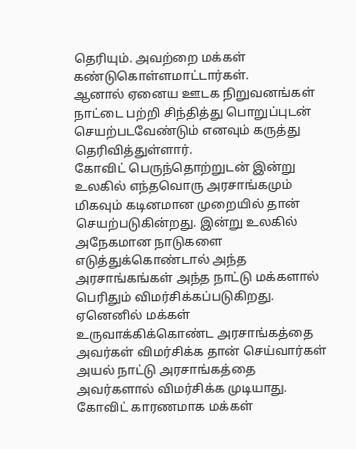தெரியும். அவற்றை மக்கள் கண்டுகொள்ளமாட்டார்கள்.
ஆனால் ஏனைய ஊடக நிறுவனங்கள் நாட்டை பற்றி சிந்தித்து பொறுப்புடன் செயற்படவேண்டும் எனவும் கருத்து தெரிவித்துள்ளார்.
கோவிட் பெருந்தொற்றுடன் இன்று உலகில் எந்தவொரு அரசாங்கமும் மிகவும் கடினமான முறையில் தான் செயற்படுகின்றது. இன்று உலகில் அநேகமான நாடுகளை எடுத்துக்கொண்டால் அந்த அரசாங்கங்கள் அந்த நாட்டு மக்களால் பெரிதும் விமர்சிக்கப்படுகிறது.
ஏனெனில் மக்கள் உருவாக்கிக்கொண்ட அரசாங்கத்தை அவர்கள் விமர்சிக்க தான் செய்வார்கள் அயல் நாட்டு அரசாங்கத்தை அவர்களால் விமர்சிக்க முடியாது.
கோவிட் காரணமாக மக்கள்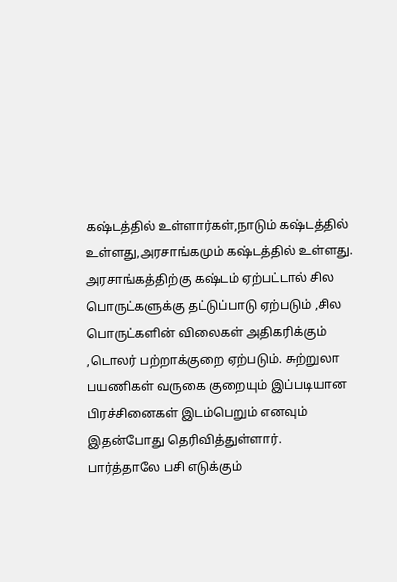கஷ்டத்தில் உள்ளார்கள்,நாடும் கஷ்டத்தில் உள்ளது,அரசாங்கமும் கஷ்டத்தில் உள்ளது. அரசாங்கத்திற்கு கஷ்டம் ஏற்பட்டால் சில பொருட்களுக்கு தட்டுப்பாடு ஏற்படும் ,சில பொருட்களின் விலைகள் அதிகரிக்கும் ,டொலர் பற்றாக்குறை ஏற்படும். சுற்றுலா பயணிகள் வருகை குறையும் இப்படியான பிரச்சினைகள் இடம்பெறும் எனவும் இதன்போது தெரிவித்துள்ளார்.
பார்த்தாலே பசி எடுக்கும்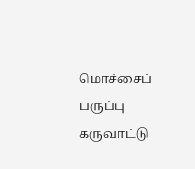மொச்சைப் பருப்பு கருவாட்டு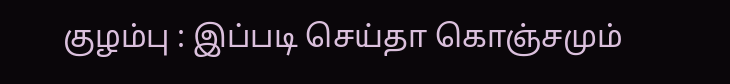குழம்பு : இப்படி செய்தா கொஞ்சமும்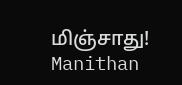மிஞ்சாது! Manithan